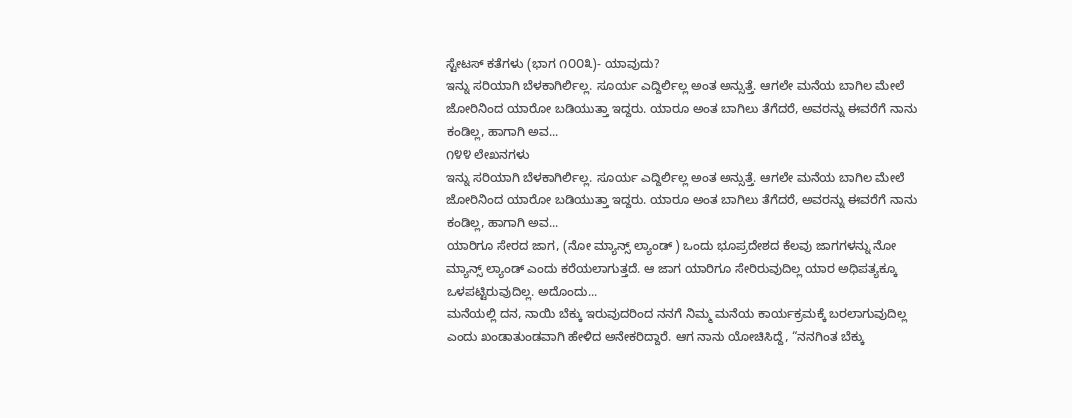ಸ್ಟೇಟಸ್ ಕತೆಗಳು (ಭಾಗ ೧೦೦೩)- ಯಾವುದು?
ಇನ್ನು ಸರಿಯಾಗಿ ಬೆಳಕಾಗಿರ್ಲಿಲ್ಲ. ಸೂರ್ಯ ಎದ್ದಿರ್ಲಿಲ್ಲ ಅಂತ ಅನ್ಸುತ್ತೆ. ಆಗಲೇ ಮನೆಯ ಬಾಗಿಲ ಮೇಲೆ ಜೋರಿನಿಂದ ಯಾರೋ ಬಡಿಯುತ್ತಾ ಇದ್ದರು. ಯಾರೂ ಅಂತ ಬಾಗಿಲು ತೆಗೆದರೆ, ಅವರನ್ನು ಈವರೆಗೆ ನಾನು ಕಂಡಿಲ್ಲ, ಹಾಗಾಗಿ ಅವ...
೧೪೪ ಲೇಖನಗಳು
ಇನ್ನು ಸರಿಯಾಗಿ ಬೆಳಕಾಗಿರ್ಲಿಲ್ಲ. ಸೂರ್ಯ ಎದ್ದಿರ್ಲಿಲ್ಲ ಅಂತ ಅನ್ಸುತ್ತೆ. ಆಗಲೇ ಮನೆಯ ಬಾಗಿಲ ಮೇಲೆ ಜೋರಿನಿಂದ ಯಾರೋ ಬಡಿಯುತ್ತಾ ಇದ್ದರು. ಯಾರೂ ಅಂತ ಬಾಗಿಲು ತೆಗೆದರೆ, ಅವರನ್ನು ಈವರೆಗೆ ನಾನು ಕಂಡಿಲ್ಲ, ಹಾಗಾಗಿ ಅವ...
ಯಾರಿಗೂ ಸೇರದ ಜಾಗ, (ನೋ ಮ್ಯಾನ್ಸ್ ಲ್ಯಾಂಡ್ ) ಒಂದು ಭೂಪ್ರದೇಶದ ಕೆಲವು ಜಾಗಗಳನ್ನು ನೋ ಮ್ಯಾನ್ಸ್ ಲ್ಯಾಂಡ್ ಎಂದು ಕರೆಯಲಾಗುತ್ತದೆ. ಆ ಜಾಗ ಯಾರಿಗೂ ಸೇರಿರುವುದಿಲ್ಲ ಯಾರ ಅಧಿಪತ್ಯಕ್ಕೂ ಒಳಪಟ್ಟಿರುವುದಿಲ್ಲ. ಅದೊಂದು...
ಮನೆಯಲ್ಲಿ ದನ, ನಾಯಿ ಬೆಕ್ಕು ಇರುವುದರಿಂದ ನನಗೆ ನಿಮ್ಮ ಮನೆಯ ಕಾರ್ಯಕ್ರಮಕ್ಕೆ ಬರಲಾಗುವುದಿಲ್ಲ ಎಂದು ಖಂಡಾತುಂಡವಾಗಿ ಹೇಳಿದ ಅನೇಕರಿದ್ದಾರೆ. ಆಗ ನಾನು ಯೋಚಿಸಿದ್ದೆ, “ನನಗಿಂತ ಬೆಕ್ಕು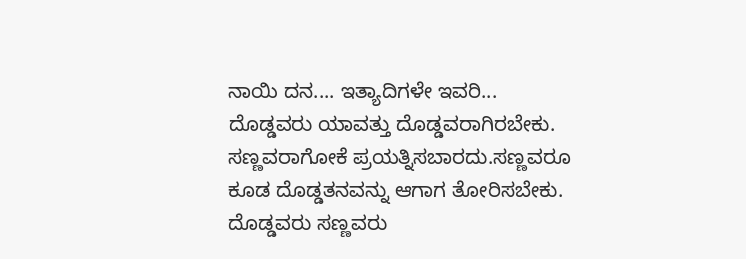ನಾಯಿ ದನ.... ಇತ್ಯಾದಿಗಳೇ ಇವರಿ...
ದೊಡ್ಡವರು ಯಾವತ್ತು ದೊಡ್ಡವರಾಗಿರಬೇಕು. ಸಣ್ಣವರಾಗೋಕೆ ಪ್ರಯತ್ನಿಸಬಾರದು.ಸಣ್ಣವರೂ ಕೂಡ ದೊಡ್ಡತನವನ್ನು ಆಗಾಗ ತೋರಿಸಬೇಕು. ದೊಡ್ಡವರು ಸಣ್ಣವರು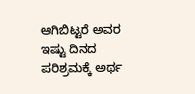ಆಗಿಬಿಟ್ಟರೆ ಅವರ ಇಷ್ಟು ದಿನದ ಪರಿಶ್ರಮಕ್ಕೆ ಅರ್ಥ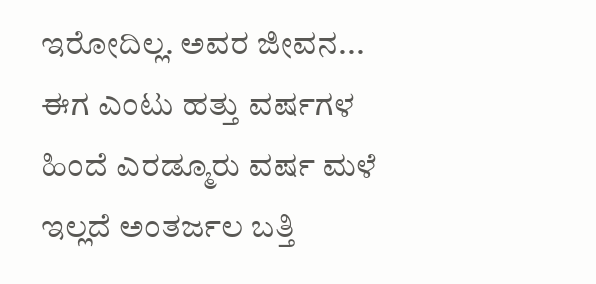ಇರೋದಿಲ್ಲ. ಅವರ ಜೀವನ...
ಈಗ ಎಂಟು ಹತ್ತು ವರ್ಷಗಳ ಹಿಂದೆ ಎರಡ್ಮೂರು ವರ್ಷ ಮಳೆ ಇಲ್ಲದೆ ಅಂತರ್ಜಲ ಬತ್ತಿ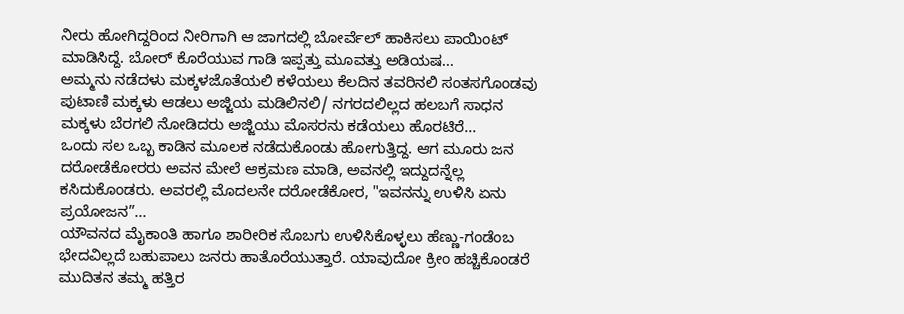ನೀರು ಹೋಗಿದ್ದರಿಂದ ನೀರಿಗಾಗಿ ಆ ಜಾಗದಲ್ಲಿ ಬೋರ್ವೆಲ್ ಹಾಕಿಸಲು ಪಾಯಿಂಟ್ ಮಾಡಿಸಿದ್ದೆ. ಬೋರ್ ಕೊರೆಯುವ ಗಾಡಿ ಇಪ್ಪತ್ತು ಮೂವತ್ತು ಅಡಿಯಷ...
ಅಮ್ಮನು ನಡೆದಳು ಮಕ್ಕಳಜೊತೆಯಲಿ ಕಳೆಯಲು ಕೆಲದಿನ ತವರಿನಲಿ ಸಂತಸಗೊಂಡವು ಪುಟಾಣಿ ಮಕ್ಕಳು ಆಡಲು ಅಜ್ಜಿಯ ಮಡಿಲಿನಲಿ/ ನಗರದಲಿಲ್ಲದ ಹಲಬಗೆ ಸಾಧನ ಮಕ್ಕಳು ಬೆರಗಲಿ ನೋಡಿದರು ಅಜ್ಜಿಯು ಮೊಸರನು ಕಡೆಯಲು ಹೊರಟಿರೆ...
ಒಂದು ಸಲ ಒಬ್ಬ ಕಾಡಿನ ಮೂಲಕ ನಡೆದುಕೊಂಡು ಹೋಗುತ್ತಿದ್ದ. ಆಗ ಮೂರು ಜನ ದರೋಡೆಕೋರರು ಅವನ ಮೇಲೆ ಆಕ್ರಮಣ ಮಾಡಿ, ಅವನಲ್ಲಿ ಇದ್ದುದನ್ನೆಲ್ಲ ಕಸಿದುಕೊಂಡರು. ಅವರಲ್ಲಿ ಮೊದಲನೇ ದರೋಡೆಕೋರ, "ಇವನನ್ನು ಉಳಿಸಿ ಏನು ಪ್ರಯೋಜನ”...
ಯೌವನದ ಮೈಕಾಂತಿ ಹಾಗೂ ಶಾರೀರಿಕ ಸೊಬಗು ಉಳಿಸಿಕೊಳ್ಳಲು ಹೆಣ್ಣು-ಗಂಡೆಂಬ ಭೇದವಿಲ್ಲದೆ ಬಹುಪಾಲು ಜನರು ಹಾತೊರೆಯುತ್ತಾರೆ. ಯಾವುದೋ ಕ್ರೀಂ ಹಚ್ಚಿಕೊಂಡರೆ ಮುದಿತನ ತಮ್ಮ ಹತ್ತಿರ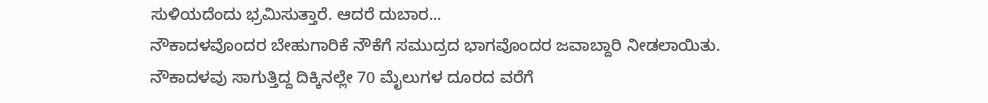ಸುಳಿಯದೆಂದು ಭ್ರಮಿಸುತ್ತಾರೆ. ಆದರೆ ದುಬಾರ...
ನೌಕಾದಳವೊಂದರ ಬೇಹುಗಾರಿಕೆ ನೌಕೆಗೆ ಸಮುದ್ರದ ಭಾಗವೊಂದರ ಜವಾಬ್ದಾರಿ ನೀಡಲಾಯಿತು. ನೌಕಾದಳವು ಸಾಗುತ್ತಿದ್ದ ದಿಕ್ಕಿನಲ್ಲೇ 70 ಮೈಲುಗಳ ದೂರದ ವರೆಗೆ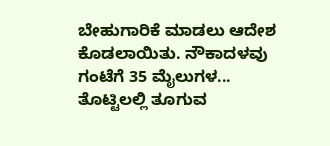ಬೇಹುಗಾರಿಕೆ ಮಾಡಲು ಆದೇಶ ಕೊಡಲಾಯಿತು. ನೌಕಾದಳವು ಗಂಟೆಗೆ 35 ಮೈಲುಗಳ...
ತೊಟ್ಟಿಲಲ್ಲಿ ತೂಗುವ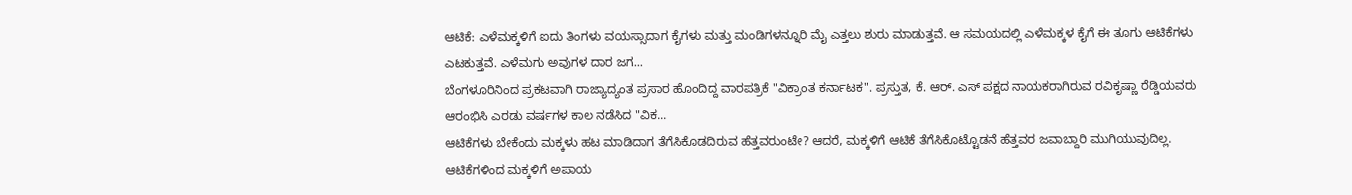ಆಟಿಕೆ: ಎಳೆಮಕ್ಕಳಿಗೆ ಐದು ತಿಂಗಳು ವಯಸ್ಸಾದಾಗ ಕೈಗಳು ಮತ್ತು ಮಂಡಿಗಳನ್ನೂರಿ ಮೈ ಎತ್ತಲು ಶುರು ಮಾಡುತ್ತವೆ. ಆ ಸಮಯದಲ್ಲಿ ಎಳೆಮಕ್ಕಳ ಕೈಗೆ ಈ ತೂಗು ಆಟಿಕೆಗಳು ಎಟಕುತ್ತವೆ. ಎಳೆಮಗು ಅವುಗಳ ದಾರ ಜಗ...
ಬೆಂಗಳೂರಿನಿಂದ ಪ್ರಕಟವಾಗಿ ರಾಜ್ಯಾದ್ಯಂತ ಪ್ರಸಾರ ಹೊಂದಿದ್ದ ವಾರಪತ್ರಿಕೆ "ವಿಕ್ರಾಂತ ಕರ್ನಾಟಕ". ಪ್ರಸ್ತುತ, ಕೆ. ಆರ್. ಎಸ್ ಪಕ್ಷದ ನಾಯಕರಾಗಿರುವ ರವಿಕೃಷ್ಣಾ ರೆಡ್ಡಿಯವರು ಆರಂಭಿಸಿ ಎರಡು ವರ್ಷಗಳ ಕಾಲ ನಡೆಸಿದ "ವಿಕ...
ಆಟಿಕೆಗಳು ಬೇಕೆಂದು ಮಕ್ಕಳು ಹಟ ಮಾಡಿದಾಗ ತೆಗೆಸಿಕೊಡದಿರುವ ಹೆತ್ತವರುಂಟೇ? ಆದರೆ, ಮಕ್ಕಳಿಗೆ ಆಟಿಕೆ ತೆಗೆಸಿಕೊಟ್ಟೊಡನೆ ಹೆತ್ತವರ ಜವಾಬ್ದಾರಿ ಮುಗಿಯುವುದಿಲ್ಲ. ಆಟಿಕೆಗಳಿಂದ ಮಕ್ಕಳಿಗೆ ಅಪಾಯ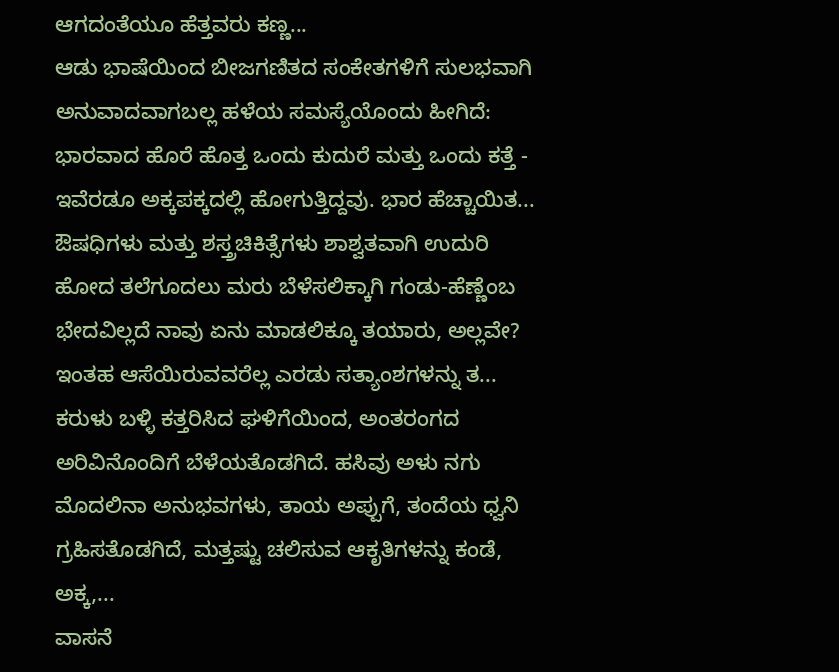ಆಗದಂತೆಯೂ ಹೆತ್ತವರು ಕಣ್ಣ...
ಆಡು ಭಾಷೆಯಿಂದ ಬೀಜಗಣಿತದ ಸಂಕೇತಗಳಿಗೆ ಸುಲಭವಾಗಿ ಅನುವಾದವಾಗಬಲ್ಲ ಹಳೆಯ ಸಮಸ್ಯೆಯೊಂದು ಹೀಗಿದೆ: ಭಾರವಾದ ಹೊರೆ ಹೊತ್ತ ಒಂದು ಕುದುರೆ ಮತ್ತು ಒಂದು ಕತ್ತೆ - ಇವೆರಡೂ ಅಕ್ಕಪಕ್ಕದಲ್ಲಿ ಹೋಗುತ್ತಿದ್ದವು. ಭಾರ ಹೆಚ್ಚಾಯಿತ...
ಔಷಧಿಗಳು ಮತ್ತು ಶಸ್ತ್ರಚಿಕಿತ್ಸೆಗಳು ಶಾಶ್ವತವಾಗಿ ಉದುರಿ ಹೋದ ತಲೆಗೂದಲು ಮರು ಬೆಳೆಸಲಿಕ್ಕಾಗಿ ಗಂಡು-ಹೆಣ್ಣೆಂಬ ಭೇದವಿಲ್ಲದೆ ನಾವು ಏನು ಮಾಡಲಿಕ್ಕೂ ತಯಾರು, ಅಲ್ಲವೇ? ಇಂತಹ ಆಸೆಯಿರುವವರೆಲ್ಲ ಎರಡು ಸತ್ಯಾಂಶಗಳನ್ನು ತ...
ಕರುಳು ಬಳ್ಳಿ ಕತ್ತರಿಸಿದ ಘಳಿಗೆಯಿಂದ, ಅಂತರಂಗದ ಅರಿವಿನೊಂದಿಗೆ ಬೆಳೆಯತೊಡಗಿದೆ. ಹಸಿವು ಅಳು ನಗು ಮೊದಲಿನಾ ಅನುಭವಗಳು, ತಾಯ ಅಪ್ಪುಗೆ, ತಂದೆಯ ಧ್ವನಿ ಗ್ರಹಿಸತೊಡಗಿದೆ, ಮತ್ತಷ್ಟು ಚಲಿಸುವ ಆಕೃತಿಗಳನ್ನು ಕಂಡೆ, ಅಕ್ಕ,...
ವಾಸನೆ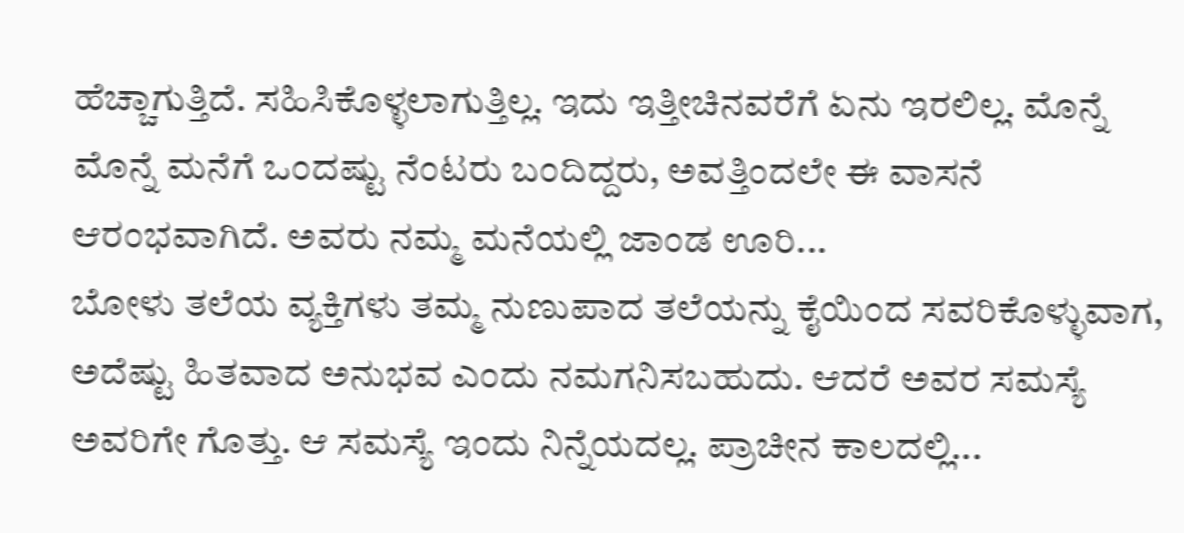ಹೆಚ್ಚಾಗುತ್ತಿದೆ. ಸಹಿಸಿಕೊಳ್ಳಲಾಗುತ್ತಿಲ್ಲ. ಇದು ಇತ್ತೀಚಿನವರೆಗೆ ಏನು ಇರಲಿಲ್ಲ. ಮೊನ್ನೆ ಮೊನ್ನೆ ಮನೆಗೆ ಒಂದಷ್ಟು ನೆಂಟರು ಬಂದಿದ್ದರು, ಅವತ್ತಿಂದಲೇ ಈ ವಾಸನೆ ಆರಂಭವಾಗಿದೆ. ಅವರು ನಮ್ಮ ಮನೆಯಲ್ಲಿ ಜಾಂಡ ಊರಿ...
ಬೋಳು ತಲೆಯ ವ್ಯಕ್ತಿಗಳು ತಮ್ಮ ನುಣುಪಾದ ತಲೆಯನ್ನು ಕೈಯಿಂದ ಸವರಿಕೊಳ್ಳುವಾಗ, ಅದೆಷ್ಟು ಹಿತವಾದ ಅನುಭವ ಎಂದು ನಮಗನಿಸಬಹುದು. ಆದರೆ ಅವರ ಸಮಸ್ಯೆ ಅವರಿಗೇ ಗೊತ್ತು. ಆ ಸಮಸ್ಯೆ ಇಂದು ನಿನ್ನೆಯದಲ್ಲ. ಪ್ರಾಚೀನ ಕಾಲದಲ್ಲಿ...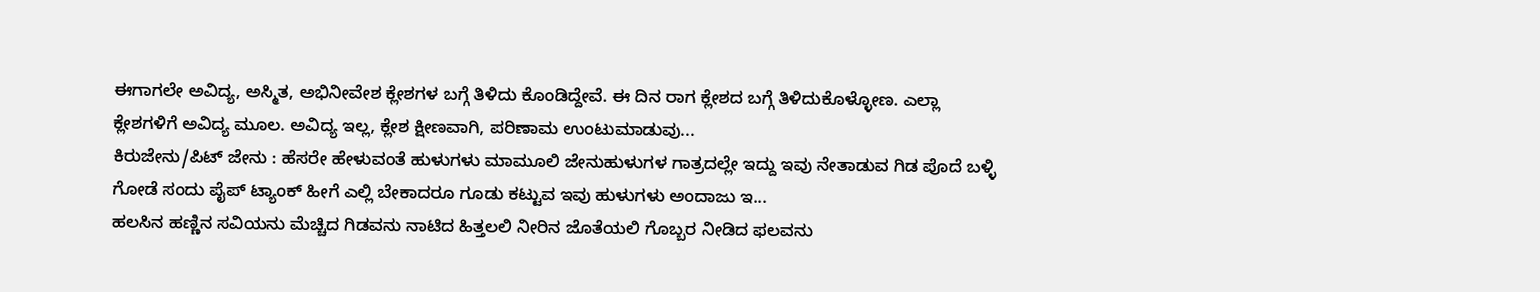ಈಗಾಗಲೇ ಅವಿದ್ಯ, ಅಸ್ಮಿತ, ಅಭಿನೀವೇಶ ಕ್ಲೇಶಗಳ ಬಗ್ಗೆ ತಿಳಿದು ಕೊಂಡಿದ್ದೇವೆ. ಈ ದಿನ ರಾಗ ಕ್ಲೇಶದ ಬಗ್ಗೆ ತಿಳಿದುಕೊಳ್ಳೋಣ. ಎಲ್ಲಾ ಕ್ಲೇಶಗಳಿಗೆ ಅವಿದ್ಯ ಮೂಲ. ಅವಿದ್ಯ ಇಲ್ಲ, ಕ್ಲೇಶ ಕ್ಷೀಣವಾಗಿ, ಪರಿಣಾಮ ಉಂಟುಮಾಡುವು...
ಕಿರುಜೇನು/ಪಿಟ್ ಜೇನು : ಹೆಸರೇ ಹೇಳುವಂತೆ ಹುಳುಗಳು ಮಾಮೂಲಿ ಜೇನುಹುಳುಗಳ ಗಾತ್ರದಲ್ಲೇ ಇದ್ದು ಇವು ನೇತಾಡುವ ಗಿಡ ಪೊದೆ ಬಳ್ಳಿ ಗೋಡೆ ಸಂದು ಪೈಪ್ ಟ್ಯಾಂಕ್ ಹೀಗೆ ಎಲ್ಲಿ ಬೇಕಾದರೂ ಗೂಡು ಕಟ್ಟುವ ಇವು ಹುಳುಗಳು ಅಂದಾಜು ಇ...
ಹಲಸಿನ ಹಣ್ಣಿನ ಸವಿಯನು ಮೆಚ್ಚಿದ ಗಿಡವನು ನಾಟಿದ ಹಿತ್ತಲಲಿ ನೀರಿನ ಜೊತೆಯಲಿ ಗೊಬ್ಬರ ನೀಡಿದ ಫಲವನು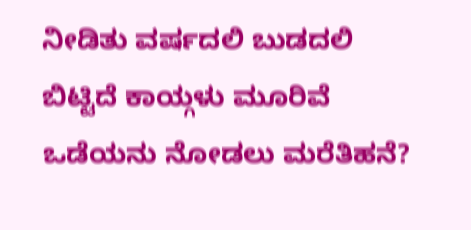ನೀಡಿತು ವರ್ಷದಲಿ ಬುಡದಲಿ ಬಿಟ್ಟಿದೆ ಕಾಯ್ಗಳು ಮೂರಿವೆ ಒಡೆಯನು ನೋಡಲು ಮರೆತಿಹನೆ?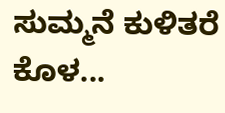ಸುಮ್ಮನೆ ಕುಳಿತರೆ ಕೊಳ...